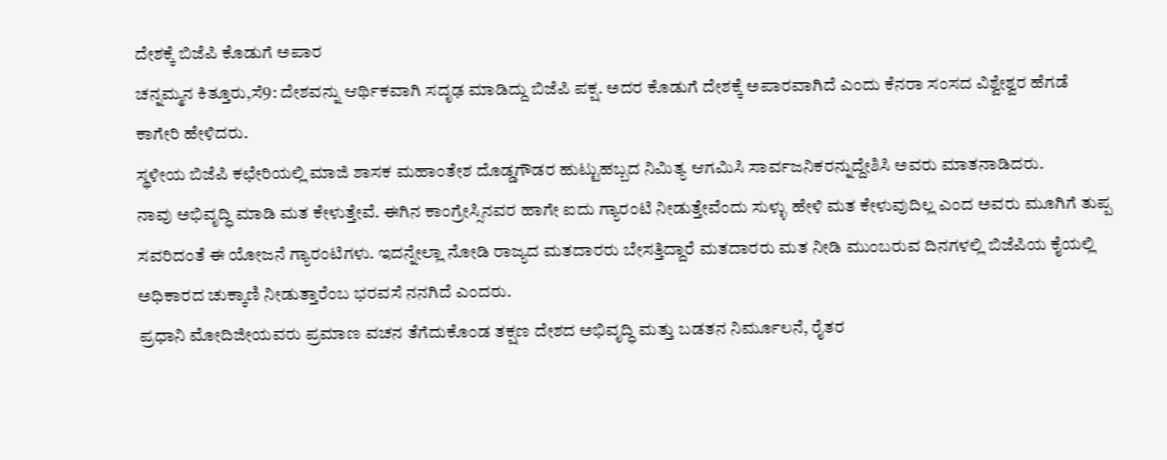ದೇಶಕ್ಕೆ ಬಿಜೆಪಿ ಕೊಡುಗೆ ಅಪಾರ
ಚನ್ನಮ್ಮನ ಕಿತ್ತೂರು,ಸೆ9: ದೇಶವನ್ನು ಆರ್ಥಿಕವಾಗಿ ಸದೃಢ ಮಾಡಿದ್ದು ಬಿಜೆಪಿ ಪಕ್ಷ. ಅದರ ಕೊಡುಗೆ ದೇಶಕ್ಕೆ ಅಪಾರವಾಗಿದೆ ಎಂದು ಕೆನರಾ ಸಂಸದ ವಿಶ್ವೇಶ್ವರ ಹೆಗಡೆ ಕಾಗೇರಿ ಹೇಳಿದರು.
ಸ್ಥಳೀಯ ಬಿಜೆಪಿ ಕಛೇರಿಯಲ್ಲಿ ಮಾಜಿ ಶಾಸಕ ಮಹಾಂತೇಶ ದೊಡ್ಡಗೌಡರ ಹುಟ್ಟುಹಬ್ಬದ ನಿಮಿತ್ಯ ಆಗಮಿಸಿ ಸಾರ್ವಜನಿಕರನ್ನುದ್ದೇಶಿಸಿ ಅವರು ಮಾತನಾಡಿದರು.
ನಾವು ಅಭಿವೃದ್ಧಿ ಮಾಡಿ ಮತ ಕೇಳುತ್ತೇವೆ. ಈಗಿನ ಕಾಂಗ್ರೇಸ್ಸಿನವರ ಹಾಗೇ ಐದು ಗ್ಯಾರಂಟಿ ನೀಡುತ್ತೇವೆಂದು ಸುಳ್ಳು ಹೇಳಿ ಮತ ಕೇಳುವುದಿಲ್ಲ ಎಂದ ಅವರು ಮೂಗಿಗೆ ತುಪ್ಪ ಸವರಿದಂತೆ ಈ ಯೋಜನೆ ಗ್ಯಾರಂಟಿಗಳು. ಇದನ್ನೇಲ್ಲಾ ನೋಡಿ ರಾಜ್ಯದ ಮತದಾರರು ಬೇಸತ್ತಿದ್ದಾರೆ ಮತದಾರರು ಮತ ನೀಡಿ ಮುಂಬರುವ ದಿನಗಳಲ್ಲಿ ಬಿಜೆಪಿಯ ಕೈಯಲ್ಲಿ ಅಧಿಕಾರದ ಚುಕ್ಕಾಣಿ ನೀಡುತ್ತಾರೆಂಬ ಭರವಸೆ ನನಗಿದೆ ಎಂದರು.
ಪ್ರಧಾನಿ ಮೋದಿಜೀಯವರು ಪ್ರಮಾಣ ವಚನ ತೆಗೆದುಕೊಂಡ ತಕ್ಷಣ ದೇಶದ ಅಭಿವೃದ್ಧಿ ಮತ್ತು ಬಡತನ ನಿರ್ಮೂಲನೆ, ರೈತರ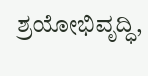ಶ್ರಯೋಭಿವೃದ್ಧಿ,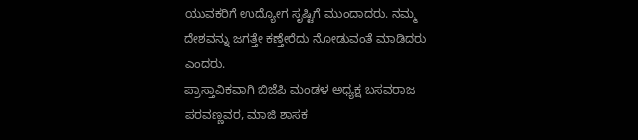ಯುವಕರಿಗೆ ಉದ್ಯೋಗ ಸೃಷ್ಟಿಗೆ ಮುಂದಾದರು. ನಮ್ಮ ದೇಶವನ್ನು ಜಗತ್ತೇ ಕಣ್ತೇರೆದು ನೋಡುವಂತೆ ಮಾಡಿದರು ಎಂದರು.
ಪ್ರಾಸ್ತಾವಿಕವಾಗಿ ಬಿಜೆಪಿ ಮಂಡಳ ಅಧ್ಯಕ್ಷ ಬಸವರಾಜ ಪರವಣ್ಣವರ, ಮಾಜಿ ಶಾಸಕ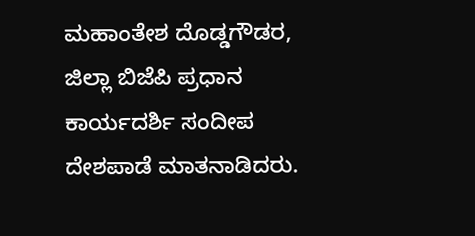ಮಹಾಂತೇಶ ದೊಡ್ಡಗೌಡರ, ಜಿಲ್ಲಾ ಬಿಜೆಪಿ ಪ್ರಧಾನ ಕಾರ್ಯದರ್ಶಿ ಸಂದೀಪ ದೇಶಪಾಡೆ ಮಾತನಾಡಿದರು.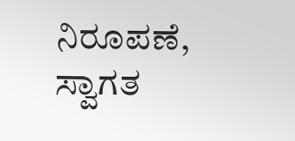ನಿರೂಪಣೆ, ಸ್ವಾಗತ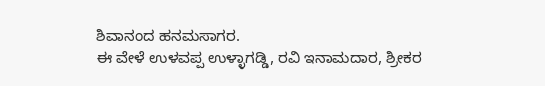ಶಿವಾನಂದ ಹನಮಸಾಗರ.
ಈ ವೇಳೆ ಉಳವಪ್ಪ ಉಳ್ಳಾಗಡ್ಡಿ, ರವಿ ಇನಾಮದಾರ, ಶ್ರೀಕರ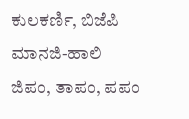ಕುಲಕರ್ಣಿ, ಬಿಜೆಪಿ ಮಾನಜಿ-ಹಾಲಿ ಜಿಪಂ, ತಾಪಂ, ಪಪಂ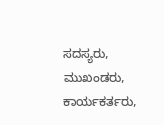ಸದಸ್ಯರು, ಮುಖಂಡರು, ಕಾರ್ಯಕರ್ತರು,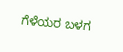ಗೆಳೆಯರ ಬಳಗ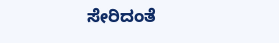ಸೇರಿದಂತೆ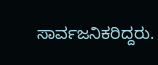ಸಾರ್ವಜನಿಕರಿದ್ದರು.